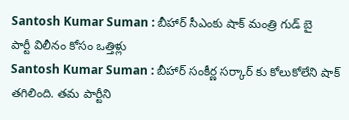Santosh Kumar Suman : బీహార్ సీఎంకు షాక్ మంత్రి గుడ్ బై
పార్టీ విలీనం కోసం ఒత్తిళ్లు
Santosh Kumar Suman : బీహార్ సంకీర్ణ సర్కార్ కు కోలుకోలేని షాక్ తగిలింది. తమ పార్టీని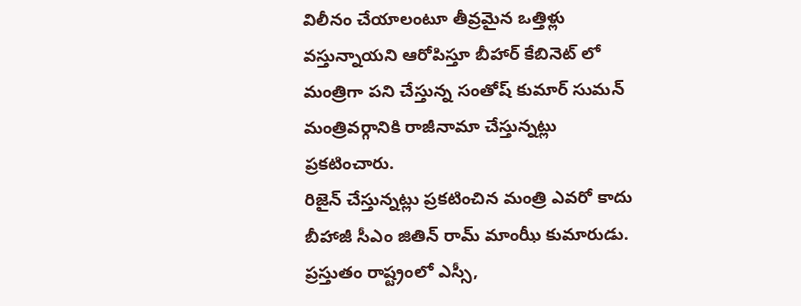విలీనం చేయాలంటూ తీవ్రమైన ఒత్తిళ్లు వస్తున్నాయని ఆరోపిస్తూ బీహార్ కేబినెట్ లో మంత్రిగా పని చేస్తున్న సంతోష్ కుమార్ సుమన్ మంత్రివర్గానికి రాజీనామా చేస్తున్నట్లు ప్రకటించారు.
రిజైన్ చేస్తున్నట్లు ప్రకటించిన మంత్రి ఎవరో కాదు బీహాజీ సీఎం జితిన్ రామ్ మాంఝీ కుమారుడు. ప్రస్తుతం రాష్ట్రంలో ఎస్సీ,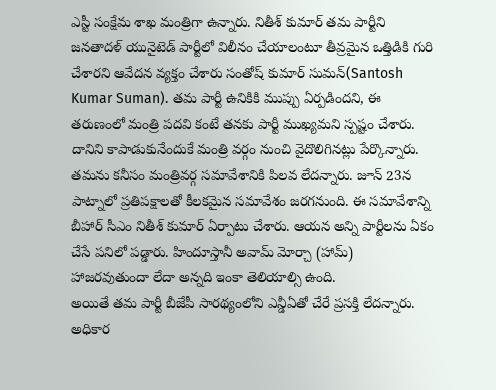ఎస్టీ సంక్షేమ శాఖ మంత్రిగా ఉన్నారు. నితీశ్ కుమార్ తమ పార్టీని జనతాదళ్ యునైటెడ్ పార్టీలో విలీనం చేయాలంటూ తీవ్రమైన ఒత్తిడికి గురి చేశారని ఆవేదన వ్యక్తం చేశారు సంతోష్ కుమార్ సుమన్(Santosh Kumar Suman). తమ పార్టీ ఉనికికి ముప్పు ఏర్పడిందని, ఈ తరుణంలో మంత్రి పదవి కంటే తనకు పార్టీ ముఖ్యమని స్పష్టం చేశారు.
దానిని కాపాడుకునేందుకే మంత్రి వర్గం నుంచి వైదొలిగినట్లు పేర్కొన్నారు. తమను కనీసం మంత్రివర్గ సమావేశానికి పిలవ లేదన్నారు. జూన్ 23న పాట్నాలో ప్రతిపక్షాలతో కీలకమైన సమావేశం జరగనుంది. ఈ సమావేశాన్ని బీహార్ సీఎం నితీశ్ కుమార్ ఏర్పాటు చేశారు. ఆయన అన్ని పార్టీలను ఏకం చేసే పనిలో పడ్డారు. హిందూస్తానీ అవామ్ మోర్చా (హామ్) హాజరవుతుందా లేదా అన్నది ఇంకా తెలియాల్సి ఉంది.
అయితే తమ పార్టీ బీజేపీ సారథ్యంలోని ఎన్డీఏతో చేరే ప్రసక్తి లేదన్నారు. అధికార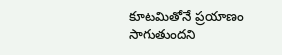కూటమితోనే ప్రయాణం సాగుతుందని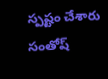స్పష్టం చేశారు సంతోష్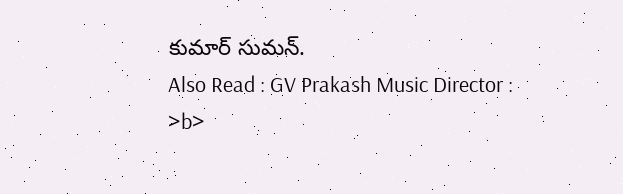కుమార్ సుమన్.
Also Read : GV Prakash Music Director : >b>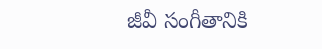జీవీ సంగీతానికి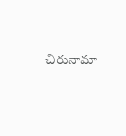చిరునామా